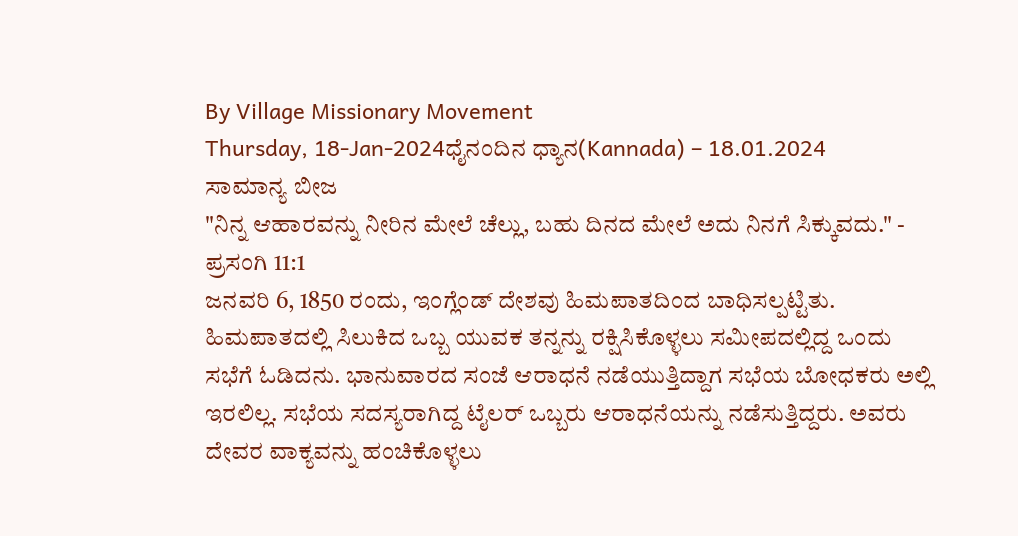By Village Missionary Movement
Thursday, 18-Jan-2024ಧೈನಂದಿನ ಧ್ಯಾನ(Kannada) – 18.01.2024
ಸಾಮಾನ್ಯ ಬೀಜ
"ನಿನ್ನ ಆಹಾರವನ್ನು ನೀರಿನ ಮೇಲೆ ಚೆಲ್ಲು, ಬಹು ದಿನದ ಮೇಲೆ ಅದು ನಿನಗೆ ಸಿಕ್ಕುವದು." - ಪ್ರಸಂಗಿ 11:1
ಜನವರಿ 6, 1850 ರಂದು, ಇಂಗ್ಲೆಂಡ್ ದೇಶವು ಹಿಮಪಾತದಿಂದ ಬಾಧಿಸಲ್ಪಟ್ಟಿತು. ಹಿಮಪಾತದಲ್ಲಿ ಸಿಲುಕಿದ ಒಬ್ಬ ಯುವಕ ತನ್ನನ್ನು ರಕ್ಷಿಸಿಕೊಳ್ಳಲು ಸಮೀಪದಲ್ಲಿದ್ದ ಒಂದು ಸಭೆಗೆ ಓಡಿದನು. ಭಾನುವಾರದ ಸಂಜೆ ಆರಾಧನೆ ನಡೆಯುತ್ತಿದ್ದಾಗ ಸಭೆಯ ಬೋಧಕರು ಅಲ್ಲಿ ಇರಲಿಲ್ಲ. ಸಭೆಯ ಸದಸ್ಯರಾಗಿದ್ದ ಟೈಲರ್ ಒಬ್ಬರು ಆರಾಧನೆಯನ್ನು ನಡೆಸುತ್ತಿದ್ದರು. ಅವರು ದೇವರ ವಾಕ್ಯವನ್ನು ಹಂಚಿಕೊಳ್ಳಲು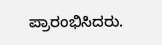ಪ್ರಾರಂಭಿಸಿದರು.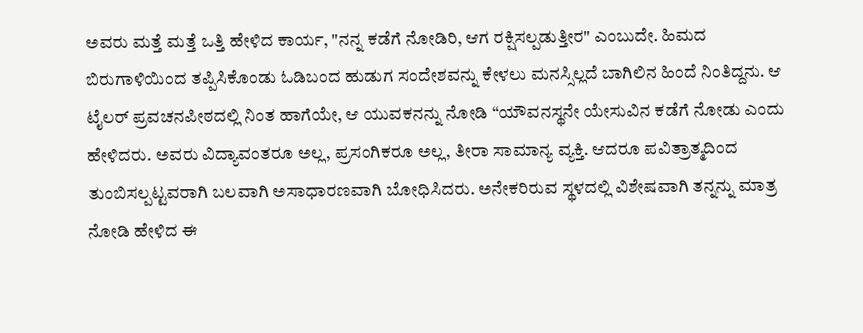ಅವರು ಮತ್ತೆ ಮತ್ತೆ ಒತ್ತಿ ಹೇಳಿದ ಕಾರ್ಯ, "ನನ್ನ ಕಡೆಗೆ ನೋಡಿರಿ, ಆಗ ರಕ್ಷಿಸಲ್ಪಡುತ್ತೀರ" ಎಂಬುದೇ. ಹಿಮದ ಬಿರುಗಾಳಿಯಿಂದ ತಪ್ಪಿಸಿಕೊಂಡು ಓಡಿಬಂದ ಹುಡುಗ ಸಂದೇಶವನ್ನು ಕೇಳಲು ಮನಸ್ಸಿಲ್ಲದೆ ಬಾಗಿಲಿನ ಹಿಂದೆ ನಿಂತಿದ್ದನು. ಆ ಟೈಲರ್ ಪ್ರವಚನಪೀಠದಲ್ಲಿ ನಿಂತ ಹಾಗೆಯೇ, ಆ ಯುವಕನನ್ನು ನೋಡಿ “ಯೌವನಸ್ಥನೇ ಯೇಸುವಿನ ಕಡೆಗೆ ನೋಡು ಎಂದು ಹೇಳಿದರು. ಅವರು ವಿದ್ಯಾವಂತರೂ ಅಲ್ಲ, ಪ್ರಸಂಗಿಕರೂ ಅಲ್ಲ, ತೀರಾ ಸಾಮಾನ್ಯ ವ್ಯಕ್ತಿ. ಆದರೂ ಪವಿತ್ರಾತ್ಮದಿಂದ ತುಂಬಿಸಲ್ಪಟ್ಟವರಾಗಿ ಬಲವಾಗಿ ಅಸಾಧಾರಣವಾಗಿ ಬೋಧಿಸಿದರು. ಅನೇಕರಿರುವ ಸ್ಥಳದಲ್ಲಿ ವಿಶೇಷವಾಗಿ ತನ್ನನ್ನು ಮಾತ್ರ ನೋಡಿ ಹೇಳಿದ ಈ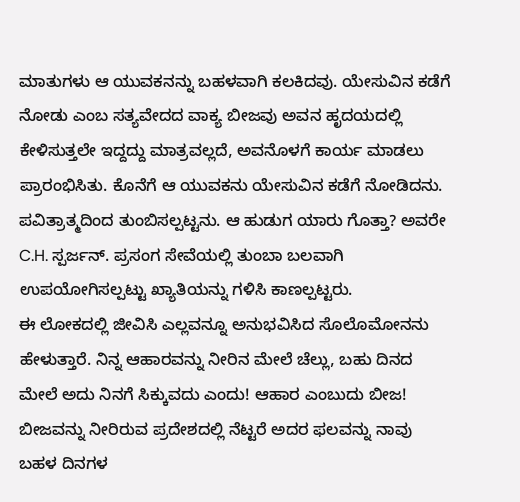ಮಾತುಗಳು ಆ ಯುವಕನನ್ನು ಬಹಳವಾಗಿ ಕಲಕಿದವು. ಯೇಸುವಿನ ಕಡೆಗೆ ನೋಡು ಎಂಬ ಸತ್ಯವೇದದ ವಾಕ್ಯ ಬೀಜವು ಅವನ ಹೃದಯದಲ್ಲಿ ಕೇಳಿಸುತ್ತಲೇ ಇದ್ದದ್ದು ಮಾತ್ರವಲ್ಲದೆ, ಅವನೊಳಗೆ ಕಾರ್ಯ ಮಾಡಲು ಪ್ರಾರಂಭಿಸಿತು. ಕೊನೆಗೆ ಆ ಯುವಕನು ಯೇಸುವಿನ ಕಡೆಗೆ ನೋಡಿದನು. ಪವಿತ್ರಾತ್ಮದಿಂದ ತುಂಬಿಸಲ್ಪಟ್ಟನು. ಆ ಹುಡುಗ ಯಾರು ಗೊತ್ತಾ? ಅವರೇ C.H. ಸ್ಪರ್ಜನ್. ಪ್ರಸಂಗ ಸೇವೆಯಲ್ಲಿ ತುಂಬಾ ಬಲವಾಗಿ ಉಪಯೋಗಿಸಲ್ಪಟ್ಟು ಖ್ಯಾತಿಯನ್ನು ಗಳಿಸಿ ಕಾಣಲ್ಪಟ್ಟರು.
ಈ ಲೋಕದಲ್ಲಿ ಜೀವಿಸಿ ಎಲ್ಲವನ್ನೂ ಅನುಭವಿಸಿದ ಸೊಲೊಮೋನನು ಹೇಳುತ್ತಾರೆ. ನಿನ್ನ ಆಹಾರವನ್ನು ನೀರಿನ ಮೇಲೆ ಚೆಲ್ಲು, ಬಹು ದಿನದ ಮೇಲೆ ಅದು ನಿನಗೆ ಸಿಕ್ಕುವದು ಎಂದು! ಆಹಾರ ಎಂಬುದು ಬೀಜ! ಬೀಜವನ್ನು ನೀರಿರುವ ಪ್ರದೇಶದಲ್ಲಿ ನೆಟ್ಟರೆ ಅದರ ಫಲವನ್ನು ನಾವು ಬಹಳ ದಿನಗಳ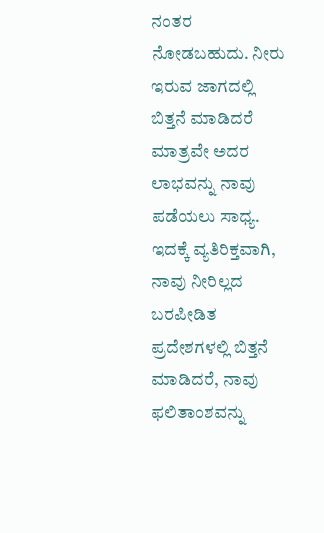ನಂತರ ನೋಡಬಹುದು. ನೀರು ಇರುವ ಜಾಗದಲ್ಲಿ ಬಿತ್ತನೆ ಮಾಡಿದರೆ ಮಾತ್ರವೇ ಅದರ ಲಾಭವನ್ನು ನಾವು ಪಡೆಯಲು ಸಾಧ್ಯ. ಇದಕ್ಕೆ ವ್ಯತಿರಿಕ್ತವಾಗಿ, ನಾವು ನೀರಿಲ್ಲದ ಬರಪೀಡಿತ ಪ್ರದೇಶಗಳಲ್ಲಿ ಬಿತ್ತನೆ ಮಾಡಿದರೆ, ನಾವು ಫಲಿತಾಂಶವನ್ನು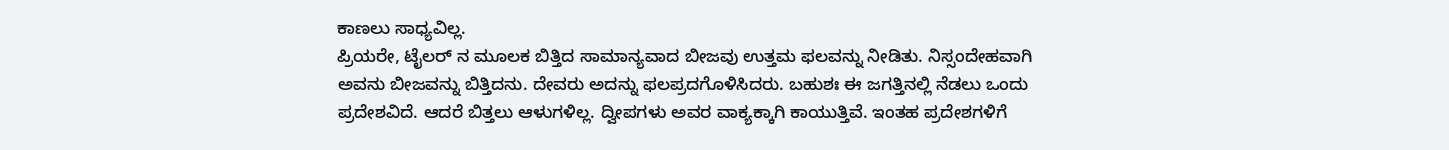ಕಾಣಲು ಸಾಧ್ಯವಿಲ್ಲ.
ಪ್ರಿಯರೇ, ಟೈಲರ್ ನ ಮೂಲಕ ಬಿತ್ತಿದ ಸಾಮಾನ್ಯವಾದ ಬೀಜವು ಉತ್ತಮ ಫಲವನ್ನು ನೀಡಿತು. ನಿಸ್ಸಂದೇಹವಾಗಿ ಅವನು ಬೀಜವನ್ನು ಬಿತ್ತಿದನು. ದೇವರು ಅದನ್ನು ಫಲಪ್ರದಗೊಳಿಸಿದರು. ಬಹುಶಃ ಈ ಜಗತ್ತಿನಲ್ಲಿ ನೆಡಲು ಒಂದು ಪ್ರದೇಶವಿದೆ. ಆದರೆ ಬಿತ್ತಲು ಆಳುಗಳಿಲ್ಲ. ದ್ವೀಪಗಳು ಅವರ ವಾಕ್ಯಕ್ಕಾಗಿ ಕಾಯುತ್ತಿವೆ. ಇಂತಹ ಪ್ರದೇಶಗಳಿಗೆ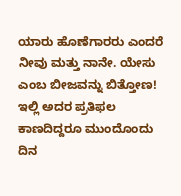ಯಾರು ಹೊಣೆಗಾರರು ಎಂದರೆ ನೀವು ಮತ್ತು ನಾನೇ. ಯೇಸು ಎಂಬ ಬೀಜವನ್ನು ಬಿತ್ತೋಣ! ಇಲ್ಲಿ ಅದರ ಪ್ರತಿಫಲ ಕಾಣದಿದ್ದರೂ ಮುಂದೊಂದು ದಿನ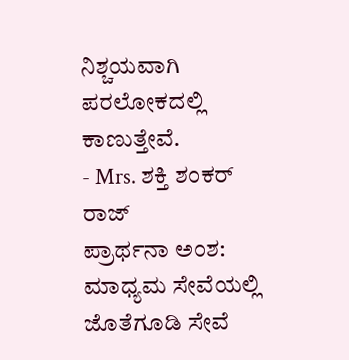ನಿಶ್ಚಯವಾಗಿ ಪರಲೋಕದಲ್ಲಿ ಕಾಣುತ್ತೇವೆ.
- Mrs. ಶಕ್ತಿ ಶಂಕರ್ ರಾಜ್
ಪ್ರಾರ್ಥನಾ ಅಂಶ:
ಮಾಧ್ಯಮ ಸೇವೆಯಲ್ಲಿ ಜೊತೆಗೂಡಿ ಸೇವೆ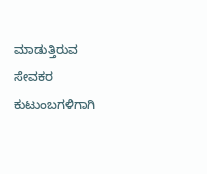ಮಾಡುತ್ತಿರುವ ಸೇವಕರ ಕುಟುಂಬಗಳಿಗಾಗಿ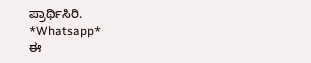ಪ್ರಾರ್ಥಿಸಿರಿ.
*Whatsapp*
ಈ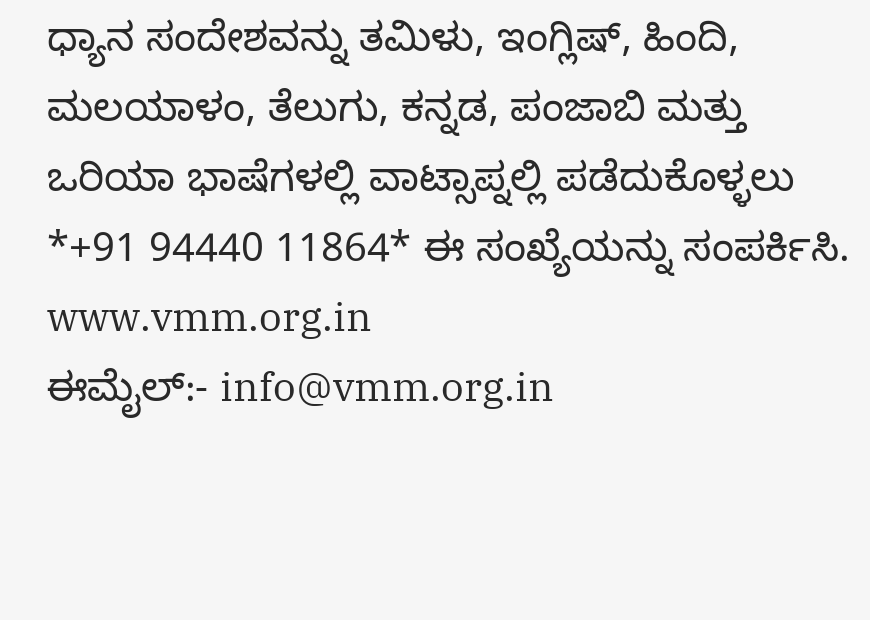ಧ್ಯಾನ ಸಂದೇಶವನ್ನು ತಮಿಳು, ಇಂಗ್ಲಿಷ್, ಹಿಂದಿ, ಮಲಯಾಳಂ, ತೆಲುಗು, ಕನ್ನಡ, ಪಂಜಾಬಿ ಮತ್ತು ಒರಿಯಾ ಭಾಷೆಗಳಲ್ಲಿ ವಾಟ್ಸಾಪ್ನಲ್ಲಿ ಪಡೆದುಕೊಳ್ಳಲು *+91 94440 11864* ಈ ಸಂಖ್ಯೆಯನ್ನು ಸಂಪರ್ಕಿಸಿ.
www.vmm.org.in
ಈಮೈಲ್:- info@vmm.org.in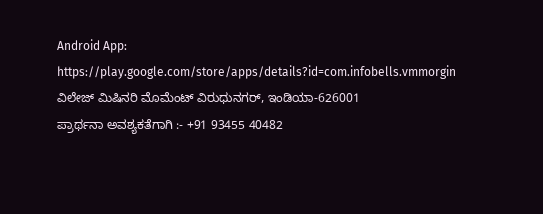Android App: https://play.google.com/store/apps/details?id=com.infobells.vmmorgin
ವಿಲೇಜ್ ಮಿಷಿನರಿ ಮೊಮೆಂಟ್ ವಿರುಧುನಗರ್, ಇಂಡಿಯಾ-626001
ಪ್ರಾರ್ಥನಾ ಅವಶ್ಯಕತೆಗಾಗಿ :- +91 93455 40482